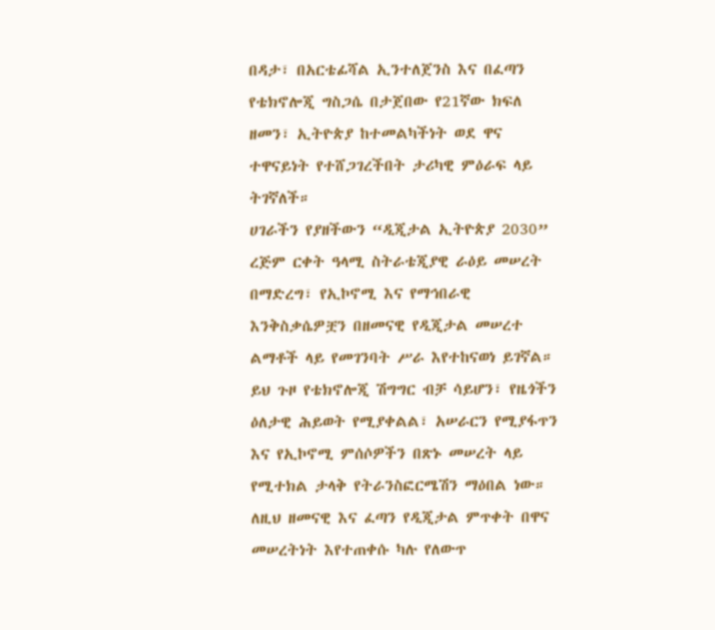በዳታ፣ በአርቴፊሻል ኢንተለጀንስ እና በፈጣን የቴክኖሎጂ ግስጋሴ በታጀበው የ21ኛው ክፍለ ዘመን፣ ኢትዮጵያ ከተመልካችነት ወደ ዋና ተዋናይነት የተሸጋገረችበት ታሪካዊ ምዕራፍ ላይ ትገኛለች።
ሀገራችን የያዘችውን “ዲጂታል ኢትዮጵያ 2030” ረጅም ርቀት ዓላሚ ስትራቴጂያዊ ራዕይ መሠረት በማድረግ፣ የኢኮኖሚ እና የማኅበራዊ እንቅስቃሴዎቿን በዘመናዊ የዲጂታል መሠረተ ልማቶች ላይ የመገንባት ሥራ እየተከናወነ ይገኛል።
ይህ ጉዞ የቴክኖሎጂ ሽግግር ብቻ ሳይሆን፣ የዜጎችን ዕለታዊ ሕይወት የሚያቀልል፣ አሠራርን የሚያፋጥን እና የኢኮኖሚ ምሰሶዎችን በጽኑ መሠረት ላይ የሚተክል ታላቅ የትራንስፎርሜሽን ማዕበል ነው።
ለዚህ ዘመናዊ እና ፈጣን የዲጂታል ምጥቀት በዋና መሠረትነት እየተጠቀሱ ካሉ የለውጥ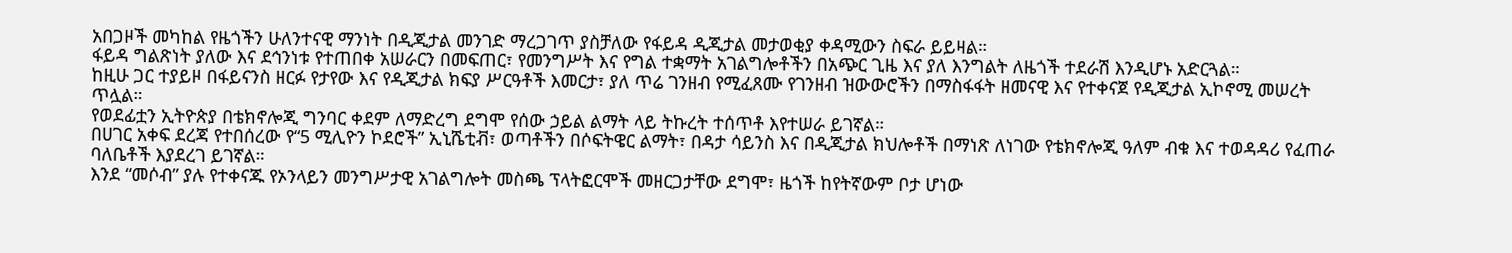አበጋዞች መካከል የዜጎችን ሁለንተናዊ ማንነት በዲጂታል መንገድ ማረጋገጥ ያስቻለው የፋይዳ ዲጂታል መታወቂያ ቀዳሚውን ስፍራ ይይዛል።
ፋይዳ ግልጽነት ያለው እና ደኅንነቱ የተጠበቀ አሠራርን በመፍጠር፣ የመንግሥት እና የግል ተቋማት አገልግሎቶችን በአጭር ጊዜ እና ያለ እንግልት ለዜጎች ተደራሽ እንዲሆኑ አድርጓል።
ከዚሁ ጋር ተያይዞ በፋይናንስ ዘርፉ የታየው እና የዲጂታል ክፍያ ሥርዓቶች እመርታ፣ ያለ ጥሬ ገንዘብ የሚፈጸሙ የገንዘብ ዝውውሮችን በማስፋፋት ዘመናዊ እና የተቀናጀ የዲጂታል ኢኮኖሚ መሠረት ጥሏል።
የወደፊቷን ኢትዮጵያ በቴክኖሎጂ ግንባር ቀደም ለማድረግ ደግሞ የሰው ኃይል ልማት ላይ ትኩረት ተሰጥቶ እየተሠራ ይገኛል።
በሀገር አቀፍ ደረጃ የተበሰረው የ“5 ሚሊዮን ኮደሮች” ኢኒሼቲቭ፣ ወጣቶችን በሶፍትዌር ልማት፣ በዳታ ሳይንስ እና በዲጂታል ክህሎቶች በማነጽ ለነገው የቴክኖሎጂ ዓለም ብቁ እና ተወዳዳሪ የፈጠራ ባለቤቶች እያደረገ ይገኛል።
እንደ “መሶብ” ያሉ የተቀናጁ የኦንላይን መንግሥታዊ አገልግሎት መስጫ ፕላትፎርሞች መዘርጋታቸው ደግሞ፣ ዜጎች ከየትኛውም ቦታ ሆነው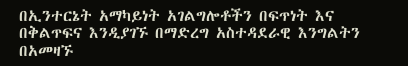በኢንተርኔት አማካይነት አገልግሎቶችን በፍጥነት እና በቅልጥፍና እንዲያገኙ በማድረግ አስተዳደራዊ እንግልትን በአመዛኙ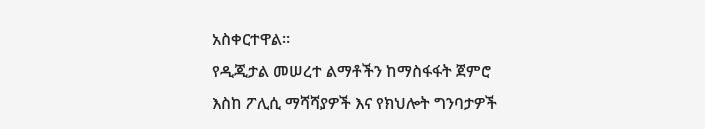አስቀርተዋል።
የዲጂታል መሠረተ ልማቶችን ከማስፋፋት ጀምሮ እስከ ፖሊሲ ማሻሻያዎች እና የክህሎት ግንባታዎች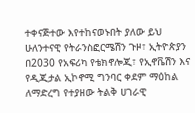ተቀናጅተው እየተከናወኑበት ያለው ይህ ሁለንተናዊ የትራንስፎርሜሽን ጉዞ፣ ኢትዮጵያን በ2030 የአፍሪካ የቴክኖሎጂ፣ የኢኖቬሽን እና የዲጂታል ኢኮኖሚ ግንባር ቀደም ማዕከል ለማድረግ የተያዘው ትልቅ ሀገራዊ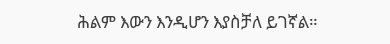ሕልም እውን እንዲሆን እያስቻለ ይገኛል።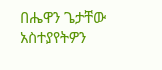በሔዋን ጌታቸው
አስተያየትዎን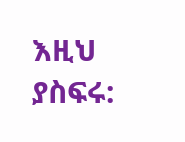እዚህ ያስፍሩ: